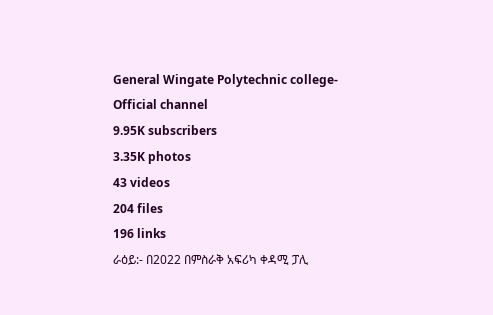General Wingate Polytechnic college-Official channel
9.95K subscribers
3.35K photos
43 videos
204 files
196 links
ራዕይ:- በ2022 በምስራቅ አፍሪካ ቀዳሚ ፓሊ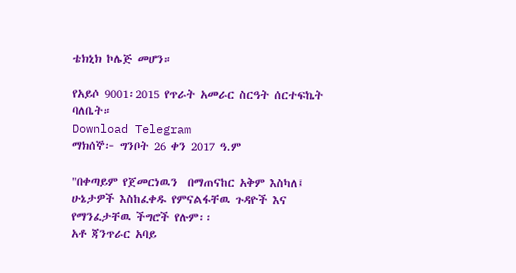ቴክኒክ ኮሌጅ መሆን።

የአይሶ 9001፡2015 የጥራት አመራር ስርዓት ሰርተፍኬት ባለቤት።
Download Telegram
ማክሰኞ፦ ግንቦት 26 ቀን 2017 ዓ.ም

"በቀጣይም የጀመርነዉን  በማጠናከር አቅም እስካለ፤ ሁኔታዎች እስከፈቀዱ የምናልፋቸዉ ጉዳዮች እና የማንፈታቸዉ ችግሮች የሉም፡፡
አቶ ጃንጥራር አባይ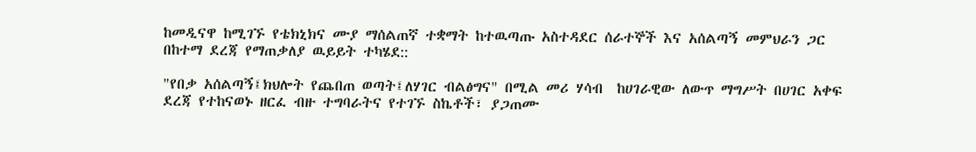ከመዲናዋ ከሚገኙ የቴክኒክና ሙያ ማሰልጠኛ ተቋማት ከተዉጣጡ አስተዳደር ሰራተኞች እና አሰልጣኝ መምህራን ጋር በከተማ ደረጃ የማጠቃለያ ዉይይት ተካሄደ::

"የበቃ አሰልጣኝ፤ክህሎት የጨበጠ ወጣት፤ለሃገር ብልፅግና" በሚል መሪ ሃሳብ  ከሀገራዊው ለውጥ ማግሥት በሀገር አቀፍ ደረጃ የተከናወኑ ዘርፈ ብዙ ተግባራትና የተገኙ ስኬቶች፣ ያጋጠሙ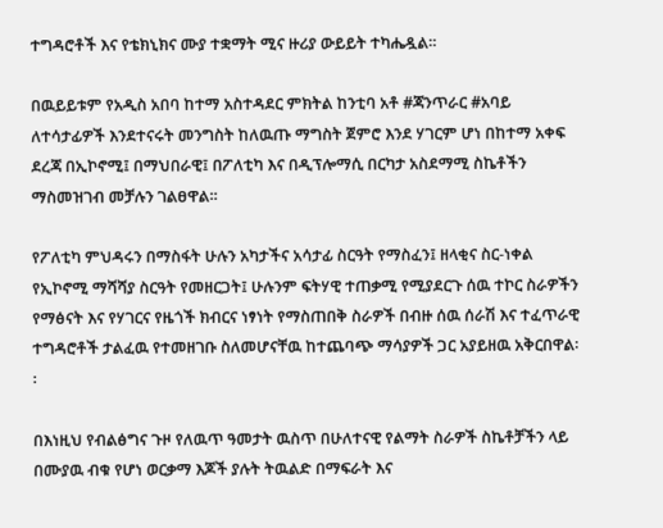ተግዳሮቶች እና የቴክኒክና ሙያ ተቋማት ሚና ዙሪያ ውይይት ተካሔዷል።

በዉይይቱም የአዲስ አበባ ከተማ አስተዳደር ምክትል ከንቲባ አቶ #ጃንጥራር #አባይ ለተሳታፊዎች እንደተናሩት መንግስት ከለዉጡ ማግስት ጀምሮ እንደ ሃገርም ሆነ በከተማ አቀፍ ደረጃ በኢኮኖሚ፤ በማህበራዊ፤ በፖለቲካ እና በዲፕሎማሲ በርካታ አስደማሚ ስኬቶችን ማስመዝገብ መቻሉን ገልፀዋል፡፡

የፖለቲካ ምህዳሩን በማስፋት ሁሉን አካታችና አሳታፊ ስርዓት የማስፈን፤ ዘላቂና ስር-ነቀል የኢኮኖሚ ማሻሻያ ስርዓት የመዘርጋት፤ ሁሉንም ፍትሃዊ ተጠቃሚ የሚያደርጉ ሰዉ ተኮር ስራዎችን የማፅናት እና የሃገርና የዜጎች ክብርና ነፃነት የማስጠበቅ ስራዎች በብዙ ሰዉ ሰራሽ እና ተፈጥራዊ ተግዳሮቶች ታልፈዉ የተመዘገቡ ስለመሆናቸዉ ከተጨባጭ ማሳያዎች ጋር አያይዘዉ አቅርበዋል፡፡

በእነዚህ የብልፅግና ጉዞ የለዉጥ ዓመታት ዉስጥ በሁለተናዊ የልማት ስራዎች ስኬቶቻችን ላይ በሙያዉ ብቁ የሆነ ወርቃማ እጆች ያሉት ትዉልድ በማፍራት እና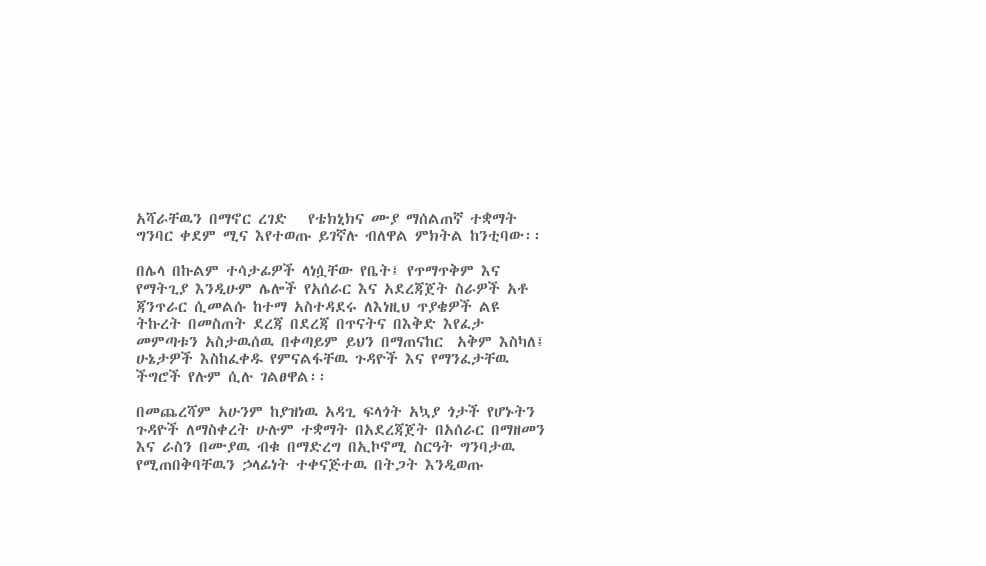አሻራቸዉን በማኖር ረገድ   የቴክኒክና ሙያ ማሰልጠኛ ተቋማት ግንባር ቀደም ሚና እየተወጡ ይገኛሉ ብለዋል ምክትል ከንቲባው፡፡

በሌላ በኩልም ተሳታፊዎች ላነሷቸው የቤት፤ የጥማጥቅም እና የማትጊያ እንዲሁም ሌሎች የአሰራር እና አደረጃጀት ስራዎች አቶ ጃንጥራር ሲመልሱ ከተማ አስተዳደሩ ለእነዚህ ጥያቄዎች ልዩ ትኩረት በመስጠት ደረጃ በደረጃ በጥናትና በእቅድ እየፈታ መምጣቱን አስታዉሰዉ በቀጣይም ይህን በማጠናከር  አቅም እስካለ፤ ሁኔታዎች እስከፈቀዱ የምናልፋቸዉ ጉዳዮች እና የማንፈታቸዉ ችግሮች የሉም ሲሉ ገልፀዋል፡፡

በመጨረሻም አሁንም ከያዝነዉ አዳጊ ፍላጎት አኳያ ጎታች የሆኑትን ጉዳዮች ለማስቀረት ሁሉም ተቋማት በአደረጃጀት በአሰራር በማዘመን እና ራስን በሙያዉ ብቁ በማድረግ በኢኮኖሚ ስርዓት ግንባታዉ የሚጠበቅባቸዉን ኃላፊነት ተቀናጅተዉ በትጋት እንዲወጡ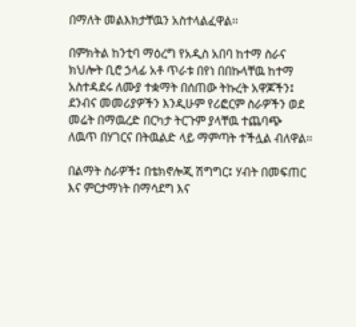በማለት መልእክታቸዉን አስተላልፈዋል፡፡

በምክትል ከንቲባ ማዕረግ የአዲስ አበባ ከተማ ስራና ክህሎት ቢሮ ኃላፊ አቶ ጥራቱ በየነ በበኩላቸዉ ከተማ አስተዳደሩ ለሙያ ተቋማት በሰጠው ትኩረት አዋጆችን፤ ደንብና መመሪያዎችን እንዲሁም የሪፎርም ስራዎችን ወደ መሬት በማዉረድ በርካታ ትርጉም ያላቸዉ ተጨባጭ ለዉጥ በሃገርና በትዉልድ ላይ ማምጣት ተችሏል ብለዋል፡፡

በልማት ስራዎች፤ በቴክኖሎጂ ሽግግር፤ ሃብት በመፍጠር እና ምርታማነት በማሳደግ እና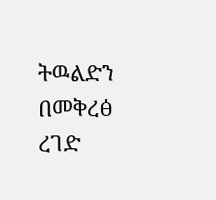ትዉልድን በመቅረፅ ረገድ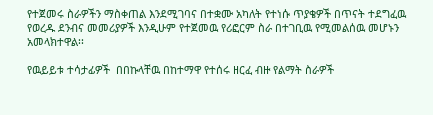የተጀመሩ ስራዎችን ማስቀጠል እንደሚገባና በተቋሙ አካለት የተነሱ ጥያቄዎች በጥናት ተደግፈዉ የወረዱ ደንብና መመሪያዎች እንዲሁም የተጀመዉ የሪፎርም ስራ በተገቢዉ የሚመልሰዉ መሆኑን አመላክተዋል፡፡

የዉይይቱ ተሳታፊዎች  በበኩላቸዉ በከተማዋ የተሰሩ ዘርፈ ብዙ የልማት ስራዎች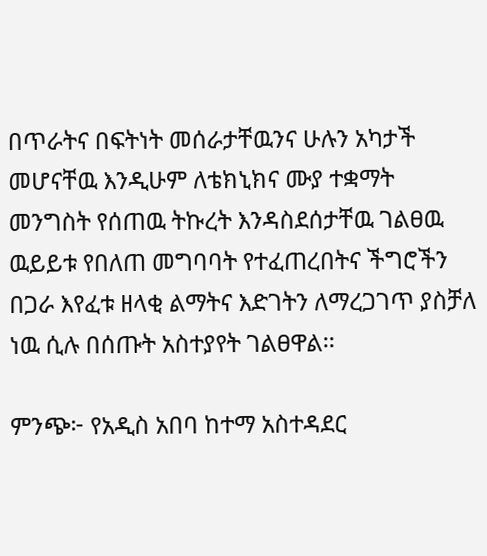በጥራትና በፍትነት መሰራታቸዉንና ሁሉን አካታች መሆናቸዉ እንዲሁም ለቴክኒክና ሙያ ተቋማት መንግስት የሰጠዉ ትኩረት እንዳስደሰታቸዉ ገልፀዉ ዉይይቱ የበለጠ መግባባት የተፈጠረበትና ችግሮችን በጋራ እየፈቱ ዘላቂ ልማትና እድገትን ለማረጋገጥ ያስቻለ ነዉ ሲሉ በሰጡት አስተያየት ገልፀዋል፡፡

ምንጭ፦ የአዲስ አበባ ከተማ አስተዳደር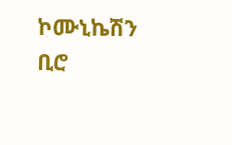ኮሙኒኬሽን ቢሮ